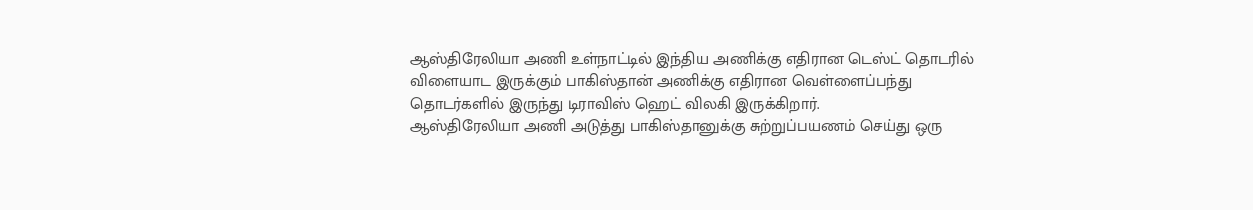ஆஸ்திரேலியா அணி உள்நாட்டில் இந்திய அணிக்கு எதிரான டெஸ்ட் தொடரில் விளையாட இருக்கும் பாகிஸ்தான் அணிக்கு எதிரான வெள்ளைப்பந்து தொடர்களில் இருந்து டிராவிஸ் ஹெட் விலகி இருக்கிறார்.
ஆஸ்திரேலியா அணி அடுத்து பாகிஸ்தானுக்கு சுற்றுப்பயணம் செய்து ஒரு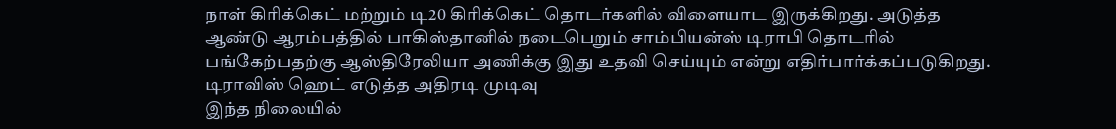நாள் கிரிக்கெட் மற்றும் டி20 கிரிக்கெட் தொடர்களில் விளையாட இருக்கிறது. அடுத்த ஆண்டு ஆரம்பத்தில் பாகிஸ்தானில் நடைபெறும் சாம்பியன்ஸ் டிராபி தொடரில் பங்கேற்பதற்கு ஆஸ்திரேலியா அணிக்கு இது உதவி செய்யும் என்று எதிர்பார்க்கப்படுகிறது.
டிராவிஸ் ஹெட் எடுத்த அதிரடி முடிவு
இந்த நிலையில்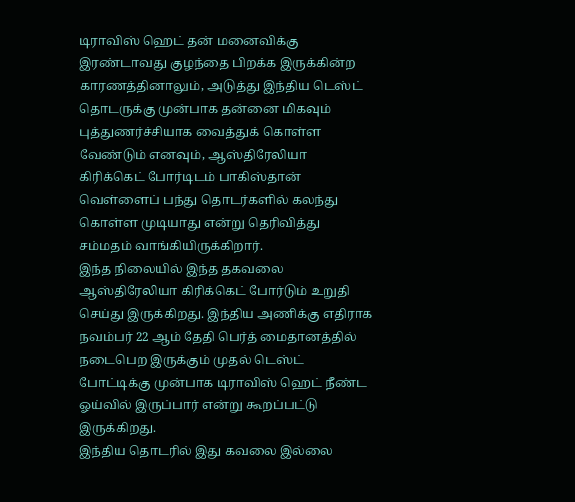டிராவிஸ் ஹெட் தன் மனைவிக்கு இரண்டாவது குழந்தை பிறக்க இருக்கின்ற காரணத்தினாலும், அடுத்து இந்திய டெஸ்ட் தொடருக்கு முன்பாக தன்னை மிகவும் புத்துணர்ச்சியாக வைத்துக் கொள்ள வேண்டும் எனவும், ஆஸ்திரேலியா கிரிக்கெட் போர்டிடம் பாகிஸ்தான் வெள்ளைப் பந்து தொடர்களில் கலந்து கொள்ள முடியாது என்று தெரிவித்து சம்மதம் வாங்கியிருக்கிறார்.
இந்த நிலையில் இந்த தகவலை ஆஸ்திரேலியா கிரிக்கெட் போர்டும் உறுதி செய்து இருக்கிறது. இந்திய அணிக்கு எதிராக நவம்பர் 22 ஆம் தேதி பெர்த் மைதானத்தில் நடைபெற இருக்கும் முதல் டெஸ்ட் போட்டிக்கு முன்பாக டிராவிஸ் ஹெட் நீண்ட ஓய்வில் இருப்பார் என்று கூறப்பட்டு இருக்கிறது.
இந்திய தொடரில் இது கவலை இல்லை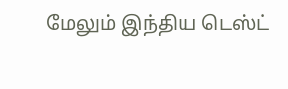மேலும் இந்திய டெஸ்ட்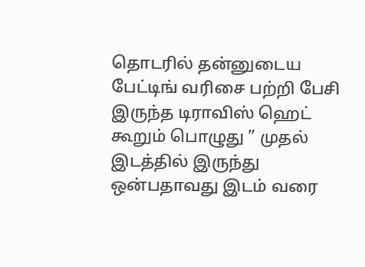தொடரில் தன்னுடைய பேட்டிங் வரிசை பற்றி பேசி இருந்த டிராவிஸ் ஹெட் கூறும் பொழுது ” முதல் இடத்தில் இருந்து ஒன்பதாவது இடம் வரை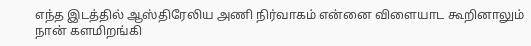எந்த இடத்தில் ஆஸ்திரேலிய அணி நிர்வாகம் என்னை விளையாட கூறினாலும் நான் களமிறங்கி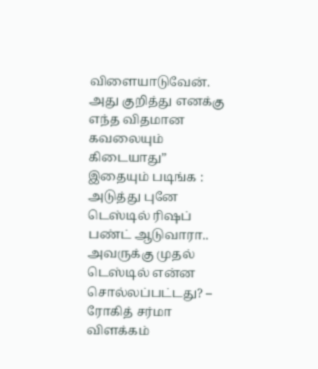விளையாடுவேன். அது குறித்து எனக்கு எந்த விதமான கவலையும் கிடையாது”
இதையும் படிங்க : அடுத்து புனே டெஸ்டில் ரிஷப் பண்ட் ஆடுவாரா.. அவருக்கு முதல் டெஸ்டில் என்ன சொல்லப்பட்டது? – ரோகித் சர்மா விளக்கம்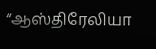“ஆஸ்திரேலியா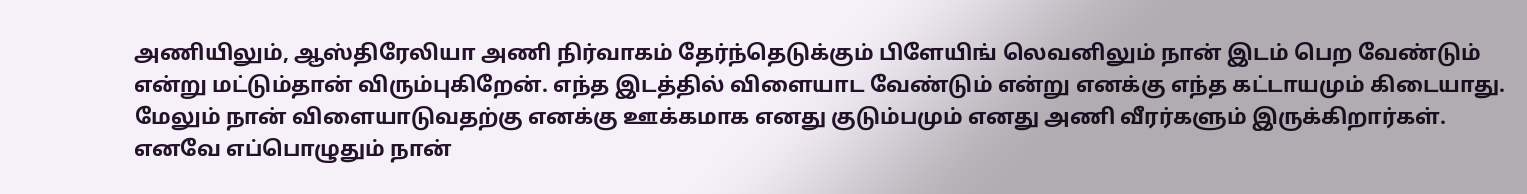அணியிலும், ஆஸ்திரேலியா அணி நிர்வாகம் தேர்ந்தெடுக்கும் பிளேயிங் லெவனிலும் நான் இடம் பெற வேண்டும் என்று மட்டும்தான் விரும்புகிறேன். எந்த இடத்தில் விளையாட வேண்டும் என்று எனக்கு எந்த கட்டாயமும் கிடையாது. மேலும் நான் விளையாடுவதற்கு எனக்கு ஊக்கமாக எனது குடும்பமும் எனது அணி வீரர்களும் இருக்கிறார்கள். எனவே எப்பொழுதும் நான்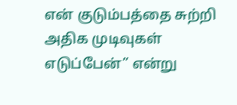என் குடும்பத்தை சுற்றி அதிக முடிவுகள் எடுப்பேன்” என்று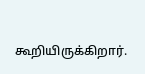கூறியிருக்கிறார்.